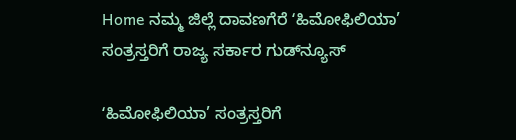Home ನಮ್ಮ ಜಿಲ್ಲೆ ದಾವಣಗೆರೆ ʻಹಿಮೋಫಿಲಿಯಾ’ ಸಂತ್ರಸ್ತರಿಗೆ ರಾಜ್ಯ ಸರ್ಕಾರ ಗುಡ್‌ನ್ಯೂಸ್‌

ʻಹಿಮೋಫಿಲಿಯಾ’ ಸಂತ್ರಸ್ತರಿಗೆ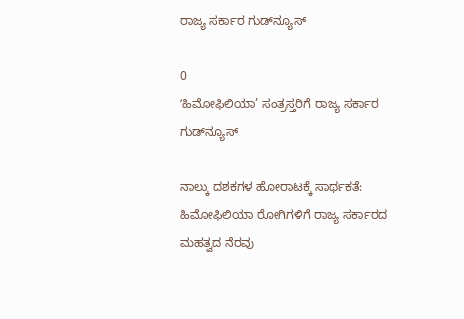ರಾಜ್ಯ ಸರ್ಕಾರ ಗುಡ್‌ನ್ಯೂಸ್‌

0
ʻಹಿಮೋಫಿಲಿಯಾ’ ಸಂತ್ರಸ್ತರಿಗೆ ರಾಜ್ಯ ಸರ್ಕಾರ ಗುಡ್‌ನ್ಯೂಸ್‌

ನಾಲ್ಕು ದಶಕಗಳ ಹೋರಾಟಕ್ಕೆ ಸಾರ್ಥಕತೆ: ಹಿಮೋಫಿಲಿಯಾ ರೋಗಿಗಳಿಗೆ ರಾಜ್ಯ ಸರ್ಕಾರದ ಮಹತ್ವದ ನೆರವು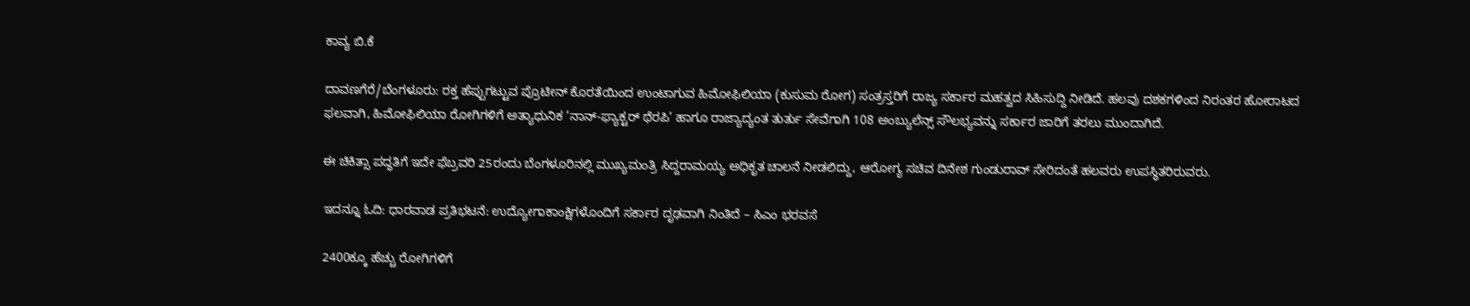ಕಾವ್ಯ ಬಿ.ಕೆ

ದಾವಣಗೆರೆ/ಬೆಂಗಳೂರು: ರಕ್ತ ಹೆಪ್ಪುಗಟ್ಟುವ ಪ್ರೊಟೀನ್ ಕೊರತೆಯಿಂದ ಉಂಟಾಗುವ ಹಿಮೋಫಿಲಿಯಾ (ಕುಸುಮ ರೋಗ) ಸಂತ್ರಸ್ತರಿಗೆ ರಾಜ್ಯ ಸರ್ಕಾರ ಮಹತ್ವದ ಸಿಹಿಸುದ್ದಿ ನೀಡಿದೆ. ಹಲವು ದಶಕಗಳಿಂದ ನಿರಂತರ ಹೋರಾಟದ ಫಲವಾಗಿ, ಹಿಮೋಫಿಲಿಯಾ ರೋಗಿಗಳಿಗೆ ಅತ್ಯಾಧುನಿಕ ‘ನಾನ್-ಫ್ಯಾಕ್ಟರ್ ಥೆರಪಿ’ ಹಾಗೂ ರಾಜ್ಯಾದ್ಯಂತ ತುರ್ತು ಸೇವೆಗಾಗಿ 108 ಅಂಬ್ಯುಲೆನ್ಸ್ ಸೌಲಭ್ಯವನ್ನು ಸರ್ಕಾರ ಜಾರಿಗೆ ತರಲು ಮುಂದಾಗಿದೆ.

ಈ ಚಿಕಿತ್ಸಾ ಪದ್ಧತಿಗೆ ಇದೇ ಫೆಬ್ರವರಿ 25ರಂದು ಬೆಂಗಳೂರಿನಲ್ಲಿ ಮುಖ್ಯಮಂತ್ರಿ ಸಿದ್ದರಾಮಯ್ಯ ಅಧಿಕೃತ ಚಾಲನೆ ನೀಡಲಿದ್ದು, ಆರೋಗ್ಯ ಸಚಿವ ದಿನೇಶ ಗುಂಡುರಾವ್‌ ಸೇರಿದಂತೆ ಹಲವರು ಉಪಸ್ಥಿತರಿರುವರು.

ಇದನ್ನೂ ಓದಿ: ಧಾರವಾಡ ಪ್ರತಿಭಟನೆ: ಉದ್ಯೋಗಾಕಾಂಕ್ಷಿಗಳೊಂದಿಗೆ ಸರ್ಕಾರ ದೃಢವಾಗಿ ನಿಂತಿದೆ – ಸಿಎಂ ಭರವಸೆ

2400ಕ್ಕೂ ಹೆಚ್ಚು ರೋಗಿಗಳಿಗೆ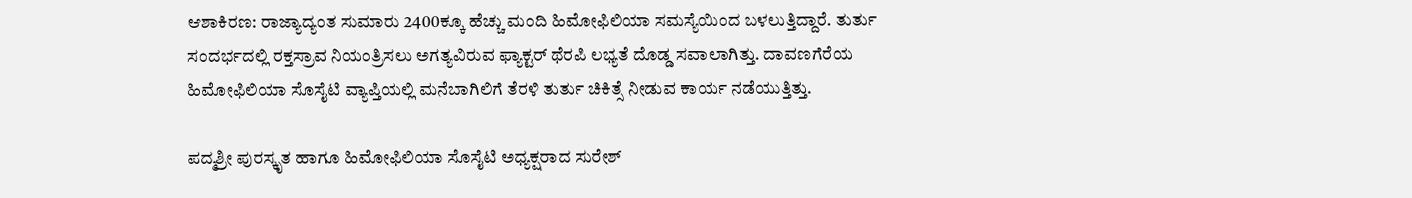ಆಶಾಕಿರಣ: ರಾಜ್ಯಾದ್ಯಂತ ಸುಮಾರು 2400ಕ್ಕೂ ಹೆಚ್ಚು ಮಂದಿ ಹಿಮೋಫಿಲಿಯಾ ಸಮಸ್ಯೆಯಿಂದ ಬಳಲುತ್ತಿದ್ದಾರೆ. ತುರ್ತು ಸಂದರ್ಭದಲ್ಲಿ ರಕ್ತಸ್ರಾವ ನಿಯಂತ್ರಿಸಲು ಅಗತ್ಯವಿರುವ ಫ್ಯಾಕ್ಟರ್ ಥೆರಪಿ ಲಭ್ಯತೆ ದೊಡ್ಡ ಸವಾಲಾಗಿತ್ತು. ದಾವಣಗೆರೆಯ ಹಿಮೋಫಿಲಿಯಾ ಸೊಸೈಟಿ ವ್ಯಾಪ್ತಿಯಲ್ಲಿ ಮನೆಬಾಗಿಲಿಗೆ ತೆರಳಿ ತುರ್ತು ಚಿಕಿತ್ಸೆ ನೀಡುವ ಕಾರ್ಯ ನಡೆಯುತ್ತಿತ್ತು.

ಪದ್ಮಶ್ರೀ ಪುರಸ್ಕೃತ ಹಾಗೂ ಹಿಮೋಫಿಲಿಯಾ ಸೊಸೈಟಿ ಅಧ್ಯಕ್ಷರಾದ ಸುರೇಶ್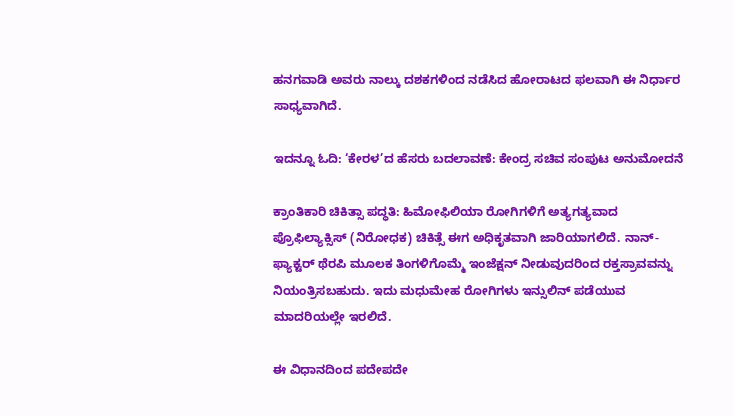ಹನಗವಾಡಿ ಅವರು ನಾಲ್ಕು ದಶಕಗಳಿಂದ ನಡೆಸಿದ ಹೋರಾಟದ ಫಲವಾಗಿ ಈ ನಿರ್ಧಾರ ಸಾಧ್ಯವಾಗಿದೆ.

ಇದನ್ನೂ ಓದಿ: ‘ಕೇರಳ’ದ ಹೆಸರು ಬದಲಾವಣೆ: ಕೇಂದ್ರ ಸಚಿವ ಸಂಪುಟ ಅನುಮೋದನೆ

ಕ್ರಾಂತಿಕಾರಿ ಚಿಕಿತ್ಸಾ ಪದ್ಧತಿ: ಹಿಮೋಫಿಲಿಯಾ ರೋಗಿಗಳಿಗೆ ಅತ್ಯಗತ್ಯವಾದ ಪ್ರೊಫಿಲ್ಯಾಕ್ಸಿಸ್ (ನಿರೋಧಕ) ಚಿಕಿತ್ಸೆ ಈಗ ಅಧಿಕೃತವಾಗಿ ಜಾರಿಯಾಗಲಿದೆ. ನಾನ್-ಫ್ಯಾಕ್ಟರ್ ಥೆರಪಿ ಮೂಲಕ ತಿಂಗಳಿಗೊಮ್ಮೆ ಇಂಜೆಕ್ಷನ್ ನೀಡುವುದರಿಂದ ರಕ್ತಸ್ರಾವವನ್ನು ನಿಯಂತ್ರಿಸಬಹುದು. ಇದು ಮಧುಮೇಹ ರೋಗಿಗಳು ಇನ್ಸುಲಿನ್ ಪಡೆಯುವ ಮಾದರಿಯಲ್ಲೇ ಇರಲಿದೆ.

ಈ ವಿಧಾನದಿಂದ ಪದೇಪದೇ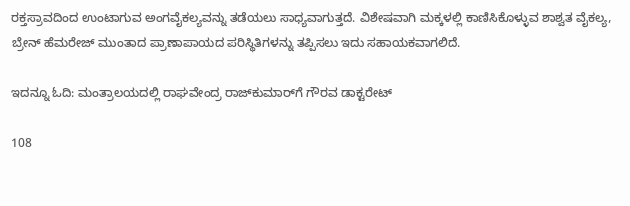ರಕ್ತಸ್ರಾವದಿಂದ ಉಂಟಾಗುವ ಅಂಗವೈಕಲ್ಯವನ್ನು ತಡೆಯಲು ಸಾಧ್ಯವಾಗುತ್ತದೆ. ವಿಶೇಷವಾಗಿ ಮಕ್ಕಳಲ್ಲಿ ಕಾಣಿಸಿಕೊಳ್ಳುವ ಶಾಶ್ವತ ವೈಕಲ್ಯ, ಬ್ರೇನ್ ಹೆಮರೇಜ್ ಮುಂತಾದ ಪ್ರಾಣಾಪಾಯದ ಪರಿಸ್ಥಿತಿಗಳನ್ನು ತಪ್ಪಿಸಲು ಇದು ಸಹಾಯಕವಾಗಲಿದೆ.

ಇದನ್ನೂ ಓದಿ: ಮಂತ್ರಾಲಯದಲ್ಲಿ ರಾಘವೇಂದ್ರ ರಾಜ್‌ಕುಮಾರ್‌ಗೆ ಗೌರವ ಡಾಕ್ಟರೇಟ್

108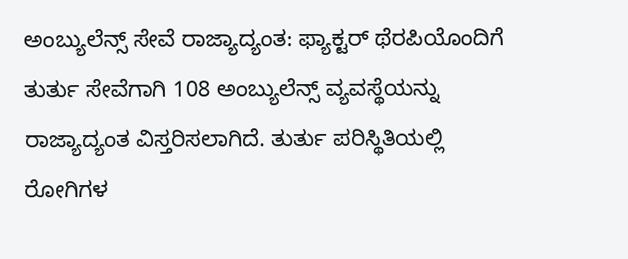ಅಂಬ್ಯುಲೆನ್ಸ್ ಸೇವೆ ರಾಜ್ಯಾದ್ಯಂತ: ಫ್ಯಾಕ್ಟರ್ ಥೆರಪಿಯೊಂದಿಗೆ ತುರ್ತು ಸೇವೆಗಾಗಿ 108 ಅಂಬ್ಯುಲೆನ್ಸ್ ವ್ಯವಸ್ಥೆಯನ್ನು ರಾಜ್ಯಾದ್ಯಂತ ವಿಸ್ತರಿಸಲಾಗಿದೆ. ತುರ್ತು ಪರಿಸ್ಥಿತಿಯಲ್ಲಿ ರೋಗಿಗಳ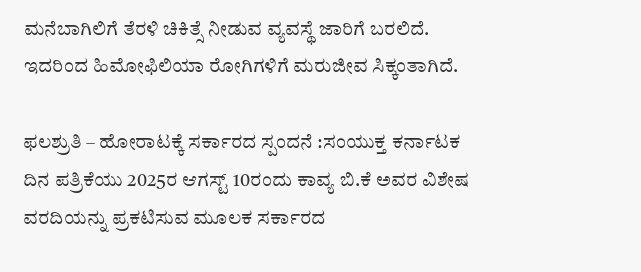ಮನೆಬಾಗಿಲಿಗೆ ತೆರಳಿ ಚಿಕಿತ್ಸೆ ನೀಡುವ ವ್ಯವಸ್ಥೆ ಜಾರಿಗೆ ಬರಲಿದೆ. ಇದರಿಂದ ಹಿಮೋಫಿಲಿಯಾ ರೋಗಿಗಳಿಗೆ ಮರುಜೀವ ಸಿಕ್ಕಂತಾಗಿದೆ.

ಫಲಶ್ರುತಿ – ಹೋರಾಟಕ್ಕೆ ಸರ್ಕಾರದ ಸ್ಪಂದನೆ :ಸಂಯುಕ್ತ ಕರ್ನಾಟಕ ದಿನ ಪತ್ರಿಕೆಯು 2025ರ ಆಗಸ್ಟ್ 10ರಂದು ಕಾವ್ಯ ಬಿ.ಕೆ ಅವರ ವಿಶೇಷ ವರದಿಯನ್ನು ಪ್ರಕಟಿಸುವ ಮೂಲಕ ಸರ್ಕಾರದ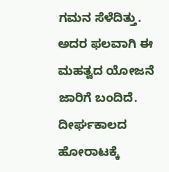ಗಮನ ಸೆಳೆದಿತ್ತು. ಅದರ ಫಲವಾಗಿ ಈ ಮಹತ್ವದ ಯೋಜನೆ ಜಾರಿಗೆ ಬಂದಿದೆ. ದೀರ್ಘಕಾಲದ ಹೋರಾಟಕ್ಕೆ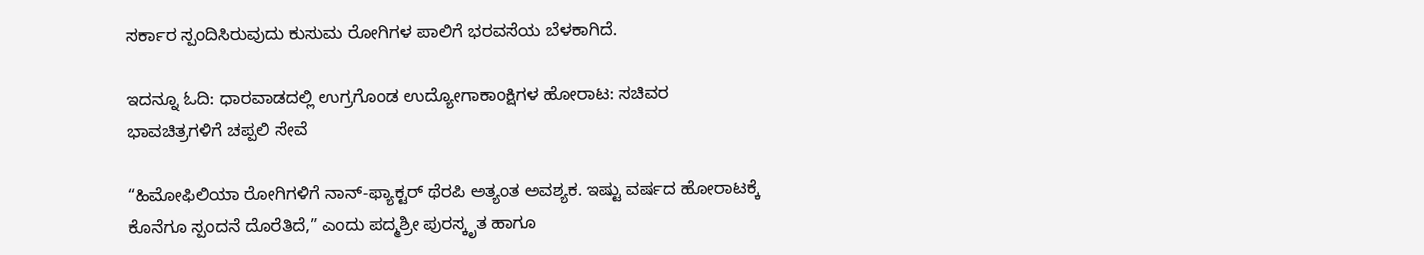ಸರ್ಕಾರ ಸ್ಪಂದಿಸಿರುವುದು ಕುಸುಮ ರೋಗಿಗಳ ಪಾಲಿಗೆ ಭರವಸೆಯ ಬೆಳಕಾಗಿದೆ.

ಇದನ್ನೂ ಓದಿ: ಧಾರವಾಡದಲ್ಲಿ ಉಗ್ರಗೊಂಡ ಉದ್ಯೋಗಾಕಾಂಕ್ಷಿಗಳ ಹೋರಾಟ: ಸಚಿವರ ಭಾವಚಿತ್ರಗಳಿಗೆ ಚಪ್ಪಲಿ ಸೇವೆ

“ಹಿಮೋಫಿಲಿಯಾ ರೋಗಿಗಳಿಗೆ ನಾನ್-ಫ್ಯಾಕ್ಟರ್ ಥೆರಪಿ ಅತ್ಯಂತ ಅವಶ್ಯಕ. ಇಷ್ಟು ವರ್ಷದ ಹೋರಾಟಕ್ಕೆ ಕೊನೆಗೂ ಸ್ಪಂದನೆ ದೊರೆತಿದೆ,” ಎಂದು ಪದ್ಮಶ್ರೀ ಪುರಸ್ಕೃತ ಹಾಗೂ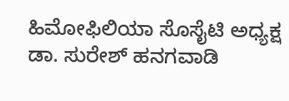ಹಿಮೋಫಿಲಿಯಾ ಸೊಸೈಟಿ ಅಧ್ಯಕ್ಷ ಡಾ. ಸುರೇಶ್ ಹನಗವಾಡಿ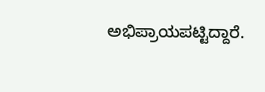ಅಭಿಪ್ರಾಯಪಟ್ಟಿದ್ದಾರೆ.